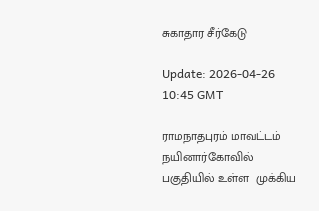சுகாதார சீர்கேடு

Update: 2026-04-26 10:45 GMT

ராமநாதபுரம் மாவட்டம் நயினார்கோவில் பகுதியில் உள்ள  முக்கிய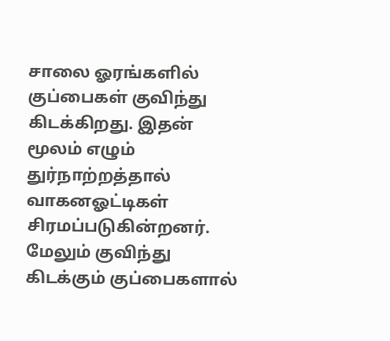சாலை ஓரங்களில் குப்பைகள் குவிந்து கிடக்கிறது. இதன் மூலம் எழும் துர்நாற்றத்தால் வாகனஓட்டிகள் சிரமப்படுகின்றனர். மேலும் குவிந்து கிடக்கும் குப்பைகளால்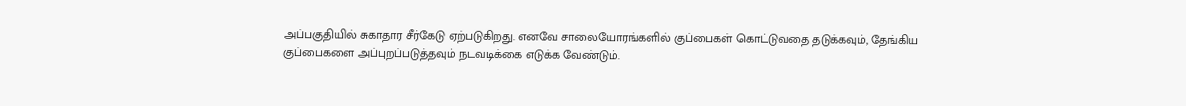அப்பகுதியில் சுகாதார சீர்கேடு ஏற்படுகிறது. எனவே சாலையோரங்களில் குப்பைகள் கொட்டுவதை தடுக்கவும், தேங்கிய குப்பைகளை அப்புறப்படுத்தவும் நடவடிக்கை எடுக்க வேண்டும்.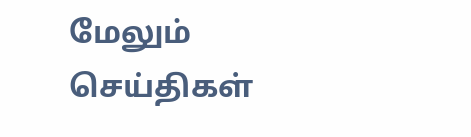மேலும் செய்திகள்